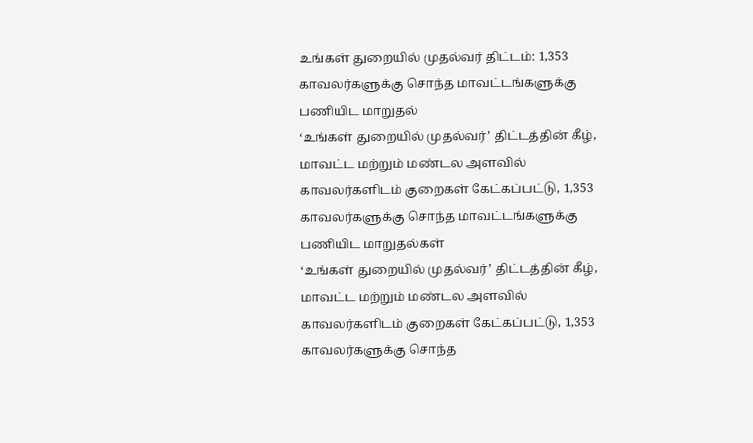உங்கள் துறையில் முதல்வர் திட்டம்: 1,353 காவலர்களுக்கு சொந்த மாவட்டங்களுக்கு பணியிட மாறுதல்
‘உங்கள் துறையில் முதல்வர்’ திட்டத்தின் கீழ், மாவட்ட மற்றும் மண்டல அளவில் காவலர்களிடம் குறைகள் கேட்கப்பட்டு, 1,353 காவலர்களுக்கு சொந்த மாவட்டங்களுக்கு பணியிட மாறுதல்கள்
‘உங்கள் துறையில் முதல்வர்’ திட்டத்தின் கீழ், மாவட்ட மற்றும் மண்டல அளவில் காவலர்களிடம் குறைகள் கேட்கப்பட்டு, 1,353 காவலர்களுக்கு சொந்த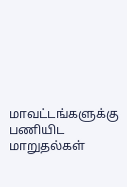மாவட்டங்களுக்கு பணியிட மாறுதல்கள்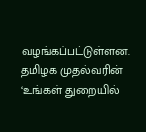வழங்கப்பட்டுள்ளன.
தமிழக முதல்வரின் ‘உங்கள் துறையில்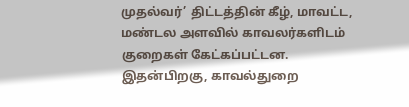முதல்வர்’ திட்டத்தின் கீழ், மாவட்ட, மண்டல அளவில் காவலர்களிடம் குறைகள் கேட்கப்பட்டன. இதன்பிறகு, காவல்துறை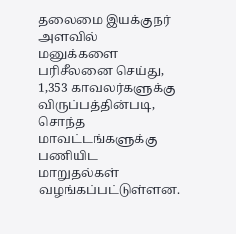தலைமை இயக்குநர் அளவில் மனுக்களை பரிசீலனை செய்து, 1,353 காவலர்களுக்கு விருப்பத்தின்படி, சொந்த மாவட்டங்களுக்கு பணியிட மாறுதல்கள் வழங்கப்பட்டுள்ளன.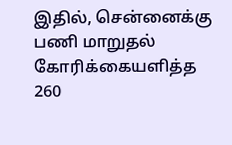இதில், சென்னைக்கு பணி மாறுதல் கோரிக்கையளித்த 260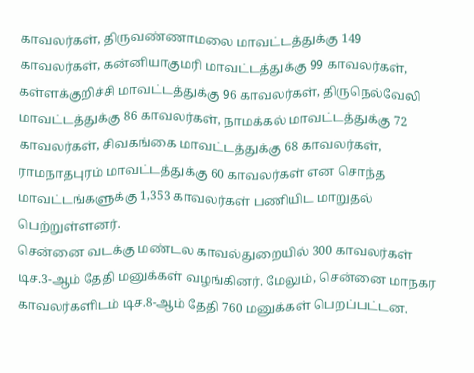காவலர்கள், திருவண்ணாமலை மாவட்டத்துக்கு 149 காவலர்கள், கன்னியாகுமரி மாவட்டத்துக்கு 99 காவலர்கள், கள்ளக்குறிச்சி மாவட்டத்துக்கு 96 காவலர்கள், திருநெல்வேலி மாவட்டத்துக்கு 86 காவலர்கள், நாமக்கல் மாவட்டத்துக்கு 72 காவலர்கள், சிவகங்கை மாவட்டத்துக்கு 68 காவலர்கள், ராமநாதபுரம் மாவட்டத்துக்கு 60 காவலர்கள் என சொந்த மாவட்டங்களுக்கு 1,353 காவலர்கள் பணியிட மாறுதல் பெற்றுள்ளனர்.
சென்னை வடக்கு மண்டல காவல்துறையில் 300 காவலர்கள் டிச.3-ஆம் தேதி மனுக்கள் வழங்கினர். மேலும், சென்னை மாநகர காவலர்களிடம் டிச.8-ஆம் தேதி 760 மனுக்கள் பெறப்பட்டன.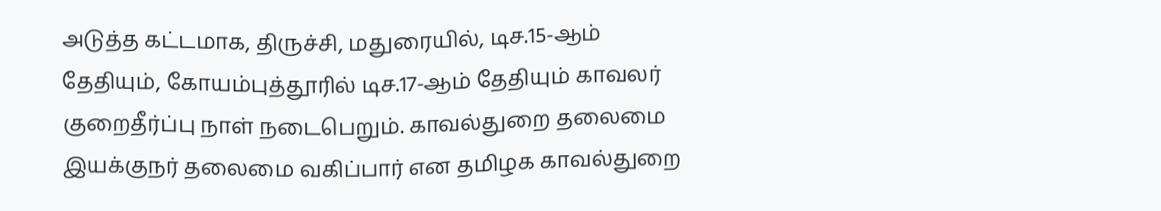அடுத்த கட்டமாக, திருச்சி, மதுரையில், டிச.15-ஆம் தேதியும், கோயம்புத்தூரில் டிச.17-ஆம் தேதியும் காவலர் குறைதீர்ப்பு நாள் நடைபெறும். காவல்துறை தலைமை இயக்குநர் தலைமை வகிப்பார் என தமிழக காவல்துறை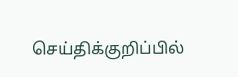செய்திக்குறிப்பில்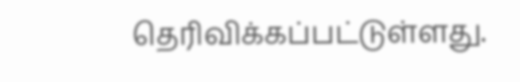தெரிவிக்கப்பட்டுள்ளது.